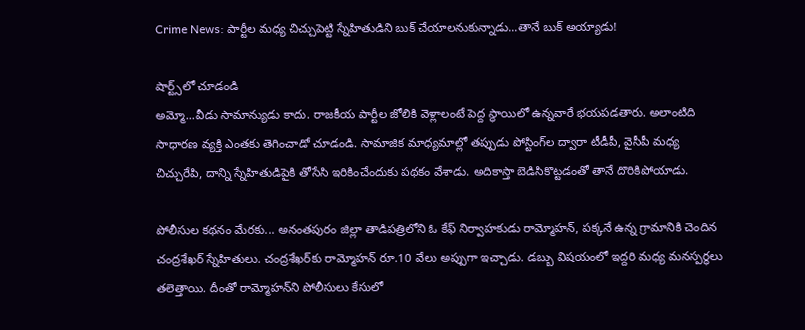Crime News: పార్టీల మధ్య చిచ్చుపెట్టి స్నేహితుడిని బుక్‌ చేయాలనుకున్నాడు...తానే బుక్‌ అయ్యాడు!

షార్ట్స్‌లో చూడండి
అమ్మో...వీడు సామాన్యుడు కాదు. రాజకీయ పార్టీల జోలికి వెళ్లాలంటే పెద్ద స్థాయిలో ఉన్నవారే భయపడతారు. అలాంటిది సాధారణ వ్యక్తి ఎంతకు తెగించాడో చూడండి. సామాజిక మాధ్యమాల్లో తప్పుడు పోస్టింగ్‌ల ద్వారా టీడీపీ, వైసీపీ మధ్య చిచ్చురేపి, దాన్ని స్నేహితుడిపైకి తోసేసి ఇరికించేందుకు పథకం వేశాడు. అదికాస్తా బెడిసికొట్టడంతో తానే దొరికిపోయాడు.

పోలీసుల కథనం మేరకు... అనంతపురం జిల్లా తాడిపత్రిలోని ఓ కేఫ్‌ నిర్వాహకుడు రామ్మోహన్‌, పక్కనే ఉన్న గ్రామానికి చెందిన చంద్రశేఖర్‌ స్నేహితులు. చంద్రశేఖర్‌కు రామ్మోహన్‌ రూ.10 వేలు అప్పుగా ఇచ్చాడు. డబ్బు విషయంలో ఇద్దరి మధ్య మనస్పర్థలు తలెత్తాయి. దీంతో రామ్మోహన్‌ని పోలీసులు కేసులో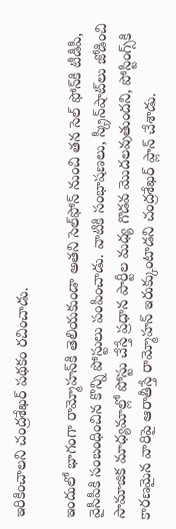ఇరికించాలని చంద్రశేఖర్‌ పథకం రచించాడు.

ఇందులో భాగంగా రామ్మోహన్‌కి తెలియకుండా అతని సెల్‌ఫోన్‌ నుంచి తన సెల్‌ ఫోన్‌కి టీడీపీ, వైసీపీకి సంబంధించిన కొన్ని పోస్టులు పంపించాడు. వాటికి సంభాషణలు, స్క్రీన్‌షాట్‌లు జోడించి సామాజిక మాధ్యమాల్లో పోస్టు చేస్తే ప్రధాన పార్టీల మధ్య గొడవ మొదలవుతుందని, పోస్టింగ్స్‌కి కారణమైన వారిపై ఆరాతీస్తే రామ్మోహన్‌ ఇరుక్కుంటాడని చంద్రశేఖర్‌ ప్లాన్‌ చేశాడు.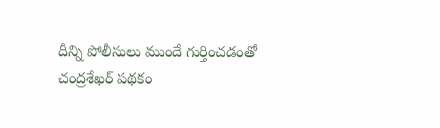దీన్ని పోలీసులు ముందే గుర్తించడంతో చంద్రశేఖర్‌ పథకం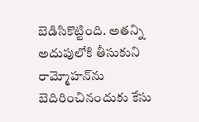బెడిసికొట్టింది. అతన్ని అదుపులోకి తీసుకుని రామ్మోహన్‌ను బెదిరించినందుకు కేసు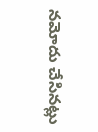నమోదు చేసినట్లు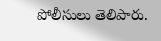పోలీసులు తెలిపారు.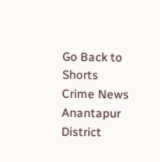Go Back to Shorts
Crime News
Anantapur District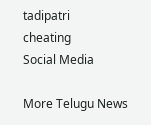tadipatri
cheating
Social Media

More Telugu News